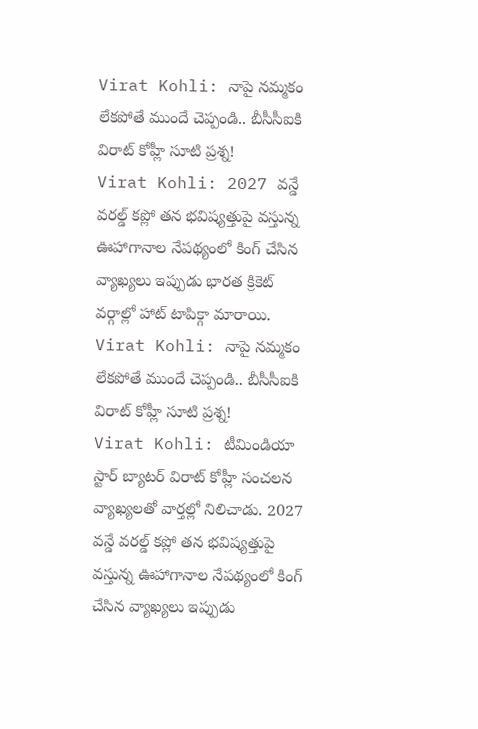Virat Kohli: నాపై నమ్మకం లేకపోతే ముందే చెప్పండి.. బీసీసీఐకి విరాట్ కోహ్లీ సూటి ప్రశ్న!
Virat Kohli: 2027 వన్డే వరల్డ్ కప్లో తన భవిష్యత్తుపై వస్తున్న ఊహాగానాల నేపథ్యంలో కింగ్ చేసిన వ్యాఖ్యలు ఇప్పుడు భారత క్రికెట్ వర్గాల్లో హాట్ టాపిక్గా మారాయి.
Virat Kohli: నాపై నమ్మకం లేకపోతే ముందే చెప్పండి.. బీసీసీఐకి విరాట్ కోహ్లీ సూటి ప్రశ్న!
Virat Kohli: టీమిండియా స్టార్ బ్యాటర్ విరాట్ కోహ్లీ సంచలన వ్యాఖ్యలతో వార్తల్లో నిలిచాడు. 2027 వన్డే వరల్డ్ కప్లో తన భవిష్యత్తుపై వస్తున్న ఊహాగానాల నేపథ్యంలో కింగ్ చేసిన వ్యాఖ్యలు ఇప్పుడు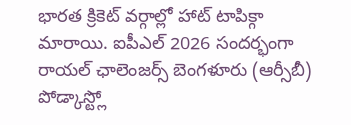భారత క్రికెట్ వర్గాల్లో హాట్ టాపిక్గా మారాయి. ఐపీఎల్ 2026 సందర్భంగా రాయల్ ఛాలెంజర్స్ బెంగళూరు (ఆర్సీబీ) పోడ్కాస్ట్లో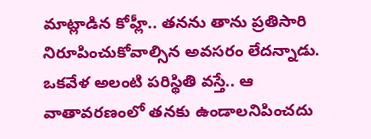మాట్లాడిన కోహ్లీ.. తనను తాను ప్రతిసారి నిరూపించుకోవాల్సిన అవసరం లేదన్నాడు.
ఒకవేళ అలంటి పరిస్థితి వస్తే.. ఆ వాతావరణంలో తనకు ఉండాలనిపించదు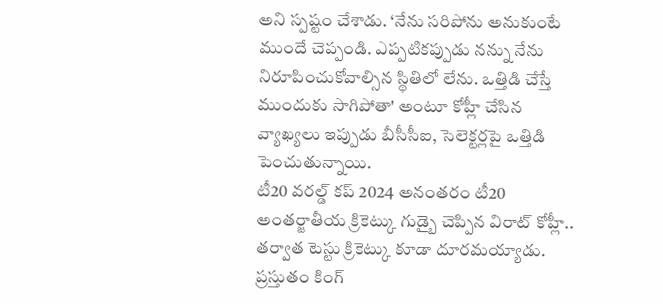అని స్పష్టం చేశాడు. ‘నేను సరిపోను అనుకుంటే ముందే చెప్పండి. ఎప్పటికప్పుడు నన్ను నేను నిరూపించుకోవాల్సిన స్థితిలో లేను. ఒత్తిడి చేస్తే ముందుకు సాగిపోతా' అంటూ కోహ్లీ చేసిన వ్యాఖ్యలు ఇప్పుడు బీసీసీఐ, సెలెక్టర్లపై ఒత్తిడి పెంచుతున్నాయి.
టీ20 వరల్డ్ కప్ 2024 అనంతరం టీ20 అంతర్జాతీయ క్రికెట్కు గుడ్బై చెప్పిన విరాట్ కోహ్లీ.. తర్వాత టెస్టు క్రికెట్కు కూడా దూరమయ్యాడు. ప్రస్తుతం కింగ్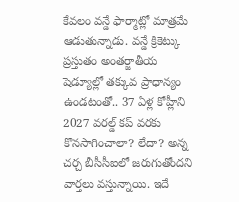కేవలం వన్డే ఫార్మాట్లో మాత్రమే ఆడుతున్నాడు. వన్డే క్రికెట్కు ప్రస్తుతం అంతర్జాతీయ షెడ్యూల్లో తక్కువ ప్రాధాన్యం ఉండటంతో.. 37 ఏళ్ల కోహ్లీని 2027 వరల్డ్ కప్ వరకు కొనసాగించాలా? లేదా? అన్న చర్చ బీసీసీఐలో జరుగుతోందని వార్తలు వస్తున్నాయి. ఇదే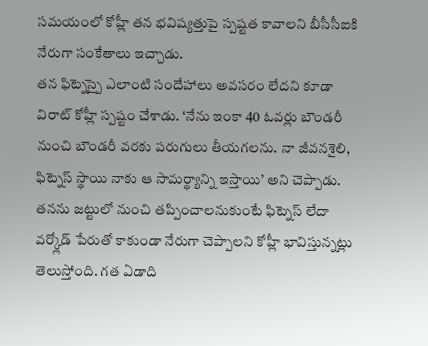సమయంలో కోహ్లీ తన భవిష్యత్తుపై స్పష్టత కావాలని బీసీసీఐకి నేరుగా సంకేతాలు ఇచ్చాడు.
తన ఫిట్నెస్పై ఎలాంటి సందేహాలు అవసరం లేదని కూడా విరాట్ కోహ్లీ స్పష్టం చేశాడు. ‘నేను ఇంకా 40 ఓవర్లు బౌండరీ నుంచి బౌండరీ వరకు పరుగులు తీయగలను. నా జీవనశైలి, ఫిట్నెస్ స్థాయి నాకు ఆ సామర్థ్యాన్ని ఇస్తాయి’ అని చెప్పాడు. తనను జట్టులో నుంచి తప్పించాలనుకుంటే ఫిట్నెస్ లేదా వర్క్లోడ్ పేరుతో కాకుండా నేరుగా చెప్పాలని కోహ్లీ భావిస్తున్నట్లు తెలుస్తోంది. గత ఏడాది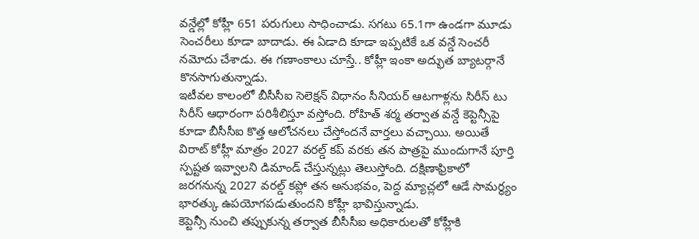వన్డేల్లో కోహ్లీ 651 పరుగులు సాధించాడు. సగటు 65.1గా ఉండగా మూడు సెంచరీలు కూడా బాదాడు. ఈ ఏడాది కూడా ఇప్పటికే ఒక వన్డే సెంచరీ నమోదు చేశాడు. ఈ గణాంకాలు చూస్తే.. కోహ్లీ ఇంకా అద్భుత బ్యాటర్గానే కొనసాగుతున్నాడు.
ఇటీవల కాలంలో బీసీసీఐ సెలెక్షన్ విధానం సీనియర్ ఆటగాళ్లను సిరీస్ టు సిరీస్ ఆధారంగా పరిశీలిస్తూ వస్తోంది. రోహిత్ శర్మ తర్వాత వన్డే కెప్టెన్సీపై కూడా బీసీసీఐ కొత్త ఆలోచనలు చేస్తోందనే వార్తలు వచ్చాయి. అయితే విరాట్ కోహ్లీ మాత్రం 2027 వరల్డ్ కప్ వరకు తన పాత్రపై ముందుగానే పూర్తి స్పష్టత ఇవ్వాలని డిమాండ్ చేస్తున్నట్లు తెలుస్తోంది. దక్షిణాఫ్రికాలో జరగనున్న 2027 వరల్డ్ కప్లో తన అనుభవం, పెద్ద మ్యాచ్లలో ఆడే సామర్థ్యం భారత్కు ఉపయోగపడుతుందని కోహ్లీ భావిస్తున్నాడు.
కెప్టెన్సీ నుంచి తప్పుకున్న తర్వాత బీసీసీఐ అధికారులతో కోహ్లీకి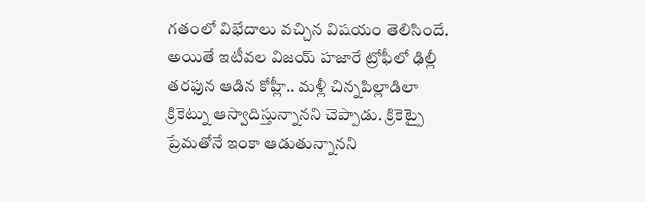గతంలో విభేదాలు వచ్చిన విషయం తెలిసిందే. అయితే ఇటీవల విజయ్ హజారే ట్రోఫీలో ఢిల్లీ తరఫున ఆడిన కోహ్లీ.. మళ్లీ చిన్నపిల్లాడిలా క్రికెట్ను ఆస్వాదిస్తున్నానని చెప్పాడు. క్రికెట్పై ప్రేమతోనే ఇంకా ఆడుతున్నానని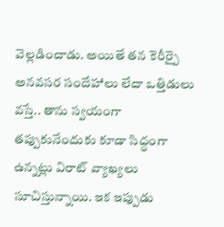వెల్లడించాడు. అయితే తన కెరీర్పై అనవసర సందేహాలు లేదా ఒత్తిడులు వస్తే.. తాను స్వయంగా తప్పుకునేందుకు కూడా సిద్ధంగా ఉన్నట్లు విరాట్ వ్యాఖ్యలు సూచిస్తున్నాయి. ఇక ఇప్పుడు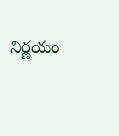నిర్ణయం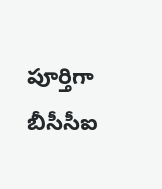పూర్తిగా బీసీసీఐ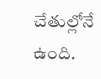చేతుల్లోనే ఉంది.